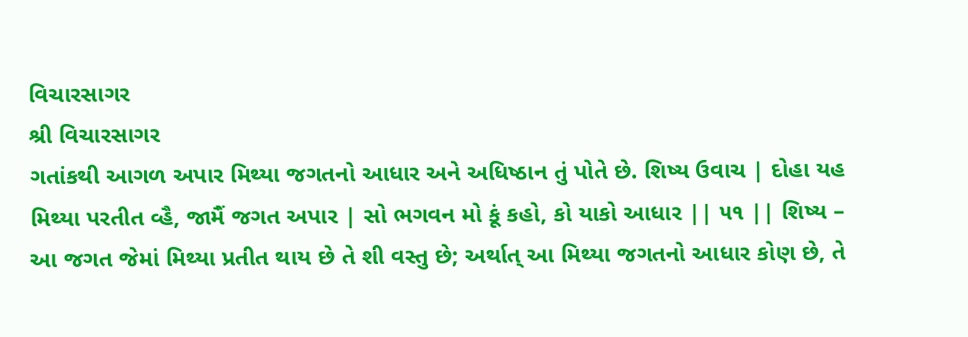વિચારસાગર
શ્રી વિચારસાગર
ગતાંકથી આગળ અપાર મિથ્યા જગતનો આધાર અને અધિષ્ઠાન તું પોતે છે. શિષ્ય ઉવાચ | દોહા યહ મિથ્યા પરતીત વ્હૈ, જામૈં જગત અપાર | સો ભગવન મો કૂં કહો, કો યાકો આધાર || ૫૧ || શિષ્ય – આ જગત જેમાં મિથ્યા પ્રતીત થાય છે તે શી વસ્તુ છે; અર્થાત્ આ મિથ્યા જગતનો આધાર કોણ છે, તે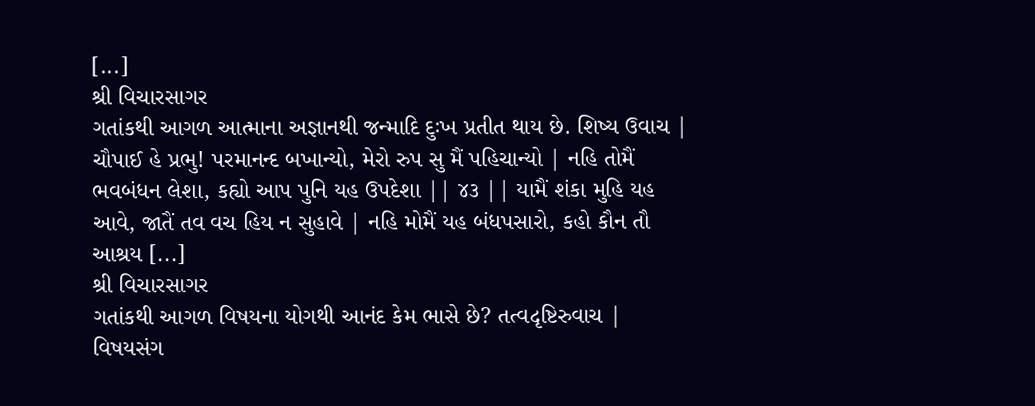[...]
શ્રી વિચારસાગર
ગતાંકથી આગળ આત્માના અજ્ઞાનથી જન્માદિ દુઃખ પ્રતીત થાય છે. શિષ્ય ઉવાચ | ચૌપાઈ હે પ્રભુ! પરમાનન્દ બખાન્યો, મેરો રુપ સુ મૈં પહિચાન્યો | નહિ તોમૈં ભવબંધન લેશા, કહ્યો આપ પુનિ યહ ઉપદેશા || ૪૩ || યામૈં શંકા મુહિ યહ આવે, જાતૈં તવ વચ હિય ન સુહાવે | નહિ મોમૈં યહ બંધપસારો, કહો કૌન તૌ આશ્રય [...]
શ્રી વિચારસાગર
ગતાંકથી આગળ વિષયના યોગથી આનંદ કેમ ભાસે છે? તત્વદૃષ્ટિરુવાચ | વિષયસંગ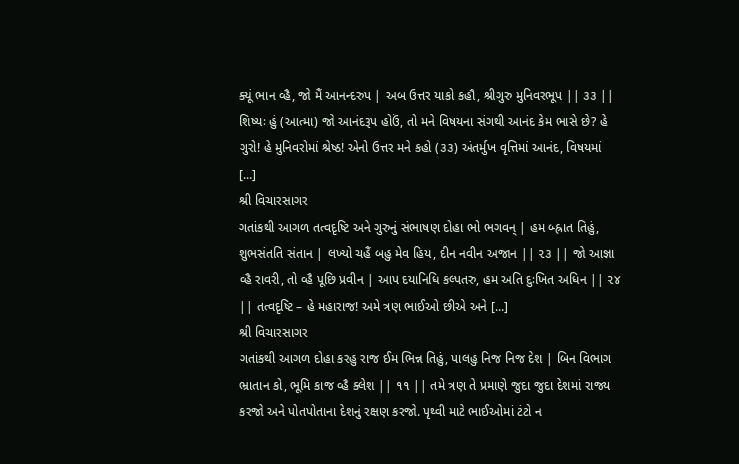ક્યૂં ભાન વ્હૈ, જો મૈં આનન્દરુપ | અબ ઉત્તર યાકો કહૌ, શ્રીગુરુ મુનિવરભૂપ || ૩૩ || શિષ્યઃ હું (આત્મા) જો આનંદરૂપ હોઉં, તો મને વિષયના સંગથી આનંદ કેમ ભાસે છે? હે ગુરો! હે મુનિવરોમાં શ્રેષ્ઠ! એનો ઉત્તર મને કહો (૩૩) અંતર્મુખ વૃત્તિમાં આનંદ, વિષયમાં [...]
શ્રી વિચારસાગર
ગતાંકથી આગળ તત્વદૃષ્ટિ અને ગુરુનું સંભાષણ દોહા ભો ભગવન્ | હમ બ્હ્રાત તિહું, શુભસંતતિ સંતાન | લખ્યો ચહૈં બહુ મેવ હિય, દીન નવીન અજાન || ૨૩ || જો આજ્ઞા વ્હૈ રાવરી, તો વ્હૈ પૂછિ પ્રવીન | આપ દયાનિધિ કલ્પતરુ, હમ અતિ દુઃખિત અધિન || ૨૪ || તત્વદૃષ્ટિ – હે મહારાજ! અમે ત્રણ ભાઈઓ છીએ અને [...]
શ્રી વિચારસાગર
ગતાંકથી આગળ દોહા કરહુ રાજ ઈમ ભિન્ન તિહું, પાલહુ નિજ નિજ દેશ | બિન વિભાગ ભ્રાતાન કો, ભૂમિ કાજ વ્હૈ ક્લેશ || ૧૧ || તમે ત્રણ તે પ્રમાણે જુદા જુદા દેશમાં રાજ્ય કરજો અને પોતપોતાના દેશનું રક્ષણ કરજો. પૃથ્વી માટે ભાઈઓમાં ટંટો ન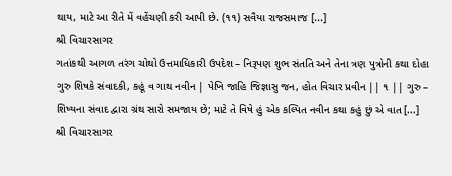થાય, માટે આ રીતે મેં વહેંચણી કરી આપી છે. (૧૧) સવૈયા રાજસમાજ [...]
શ્રી વિચારસાગર
ગતાંકથી આગળ તરંગ ચોથો ઉત્તમાધિકારી ઉપદેશ – નિરૂપણ શુભ સંતતિ અને તેના ત્રણ પુત્રોની કથા દોહા ગુરુ શિષકે સંવાદકી, કહૂં વ ગાથ નવીન | પેખિ જાહિ જિજ્ઞાસુ જન, હોત વિચાર પ્રવીન || ૧ || ગુરુ – શિષ્યના સંવાદ દ્વારા ગ્રંથ સારો સમજાય છે; માટે તે વિષે હું એક કલ્પિત નવીન કથા કહું છું એ વાત [...]
શ્રી વિચારસાગર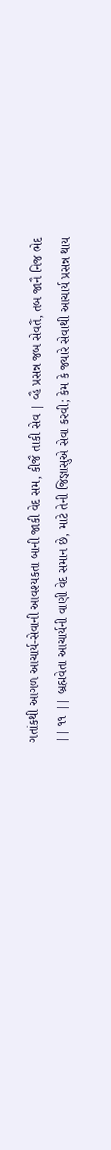ગતાંકથી આગળ આચાર્ય-સેવાની આવશ્યકતા બાની જાકી વેદ સમ, કીજૈ તાકી સેવ | વ્હૈ પ્રસન્ન જબ સેવતૈં, તબ જાનૈ નિજ ભેદ || ૧૧ || બ્રહ્મવેતા આચાર્યની વાણી વેદ સમાન છે, માટે તેની જિજ્ઞાસુએ સેવા કરવી; કેમ કે જ્યારે સેવાથી આચાર્ય પ્રસન્ન થાય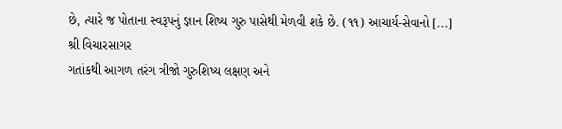છે, ત્યારે જ પોતાના સ્વરૂપનું જ્ઞાન શિષ્ય ગુરુ પાસેથી મેળવી શકે છે. (૧૧) આચાર્ય-સેવાનો [...]
શ્રી વિચારસાગર
ગતાંકથી આગળ તરંગ ત્રીજો ગુરુશિષ્ય લક્ષણ અને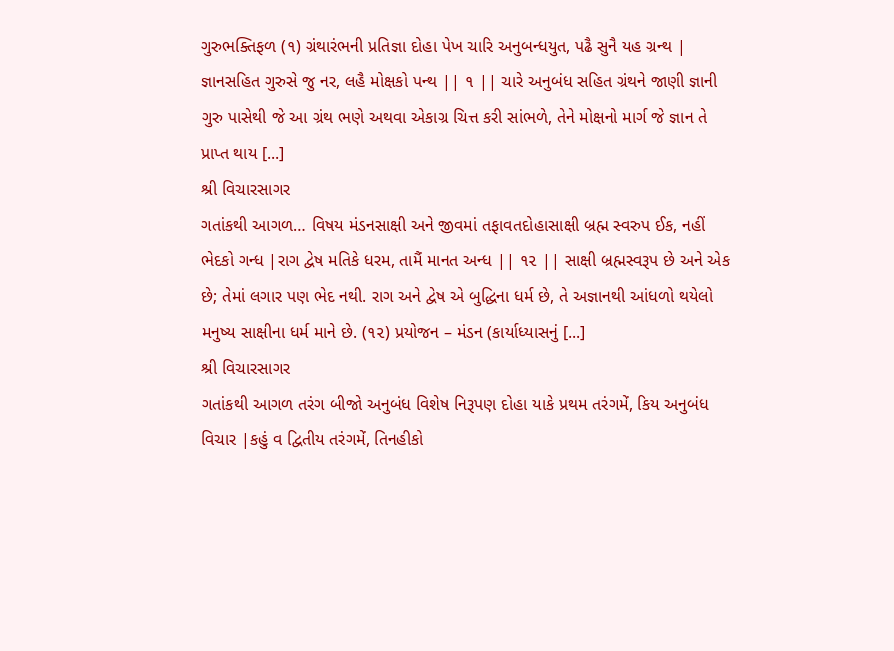ગુરુભક્તિફળ (૧) ગ્રંથારંભની પ્રતિજ્ઞા દોહા પેખ ચારિ અનુબન્ધયુત, પઢૈ સુનૈ યહ ગ્રન્થ | જ્ઞાનસહિત ગુરુસે જુ નર, લહૈ મોક્ષકો પન્થ || ૧ || ચારે અનુબંધ સહિત ગ્રંથને જાણી જ્ઞાની ગુરુ પાસેથી જે આ ગ્રંથ ભણે અથવા એકાગ્ર ચિત્ત કરી સાંભળે, તેને મોક્ષનો માર્ગ જે જ્ઞાન તે પ્રાપ્ત થાય [...]
શ્રી વિચારસાગર
ગતાંકથી આગળ… વિષય મંડનસાક્ષી અને જીવમાં તફાવતદોહાસાક્ષી બ્રહ્મ સ્વરુપ ઈક, નહીં ભેદકો ગન્ધ |રાગ દ્વેષ મતિકે ધરમ, તામૈં માનત અન્ધ || ૧૨ || સાક્ષી બ્રહ્મસ્વરૂપ છે અને એક છે; તેમાં લગાર પણ ભેદ નથી. રાગ અને દ્વેષ એ બુદ્ધિના ધર્મ છે, તે અજ્ઞાનથી આંધળો થયેલો મનુષ્ય સાક્ષીના ધર્મ માને છે. (૧૨) પ્રયોજન – મંડન (કાર્યાધ્યાસનું [...]
શ્રી વિચારસાગર
ગતાંકથી આગળ તરંગ બીજો અનુબંધ વિશેષ નિરૂપણ દોહા યાકે પ્રથમ તરંગમેં, કિય અનુબંધ વિચાર |કહું વ દ્વિતીય તરંગમેં, તિનહીકો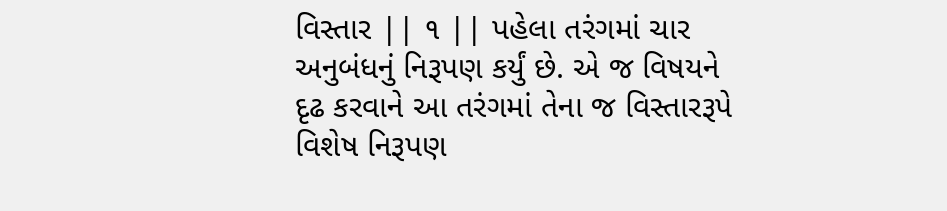વિસ્તાર || ૧ || પહેલા તરંગમાં ચાર અનુબંધનું નિરૂપણ કર્યું છે. એ જ વિષયને દૃઢ કરવાને આ તરંગમાં તેના જ વિસ્તારરૂપે વિશેષ નિરૂપણ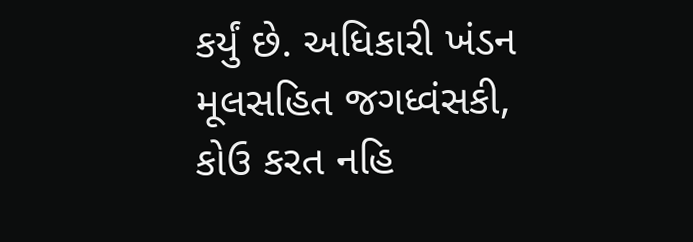કર્યું છે. અધિકારી ખંડન મૂલસહિત જગધ્વંસકી, કોઉ કરત નહિ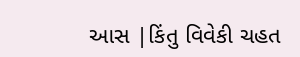આસ |કિંતુ વિવેકી ચહત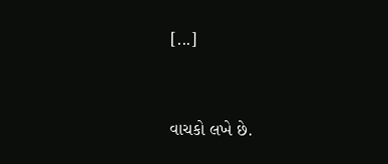[...]


વાચકો લખે છે.